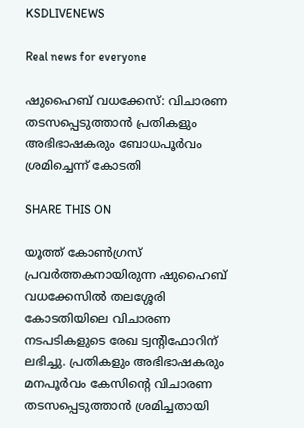KSDLIVENEWS

Real news for everyone

ഷുഹൈബ് വധക്കേസ്: വിചാരണ തടസപ്പെടുത്താന്‍ പ്രതികളും അഭിഭാഷകരും ബോധപൂര്‍വം ശ്രമിച്ചെന്ന് കോടതി

SHARE THIS ON

യൂത്ത് കോണ്‍ഗ്രസ് പ്രവര്‍ത്തകനായിരുന്ന ഷുഹൈബ് വധക്കേസില്‍ തലശ്ശേരി കോടതിയിലെ വിചാരണ നടപടികളുടെ രേഖ ട്വന്റിഫോറിന് ലഭിച്ചു. പ്രതികളും അഭിഭാഷകരും മനപൂര്‍വം കേസിന്റെ വിചാരണ തടസപ്പെടുത്താന്‍ ശ്രമിച്ചതായി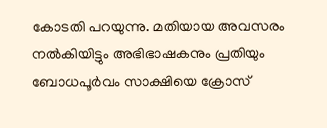കോടതി പറയുന്നു. മതിയായ അവസരം നല്‍കിയിട്ടും അഭിഭാഷകനും പ്രതിയും ബോധപൂര്‍വം സാക്ഷിയെ ക്രോസ്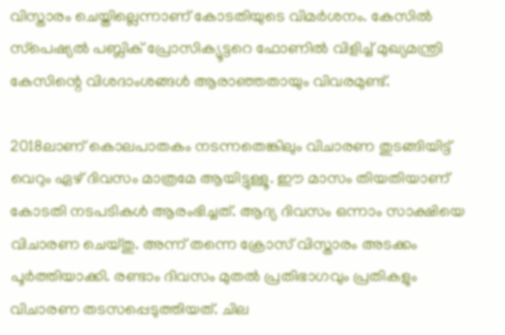വിസ്താരം ചെയ്തില്ലെന്നാണ് കോടതിയുടെ വിമര്‍ശനം. കേസില്‍ സ്‌പെഷ്യല്‍ പബ്ലിക് പ്രോസിക്യൂട്ടറെ ഫോണില്‍ വിളിച്ച് മുഖ്യമന്ത്രി കേസിന്റെ വിശദാംശങ്ങള്‍ ആരാഞ്ഞതായും വിവരമുണ്ട്.

2018ലാണ് കൊലപാതകം നടന്നതെങ്കിലും വിചാരണ തുടങ്ങിയിട്ട് വെറും ഏഴ് ദിവസം മാത്രമേ ആയിട്ടുള്ളൂ. ഈ മാസം തിയതിയാണ് കോടതി നടപടികള്‍ ആരംഭിച്ചത്. ആദ്യ ദിവസം ഒന്നാം സാക്ഷിയെ വിചാരണ ചെയ്തു. അന്ന് തന്നെ ക്രോസ് വിസ്താരം അടക്കം പൂര്‍ത്തിയാക്കി. രണ്ടാം ദിവസം മുതല്‍ പ്രതിഭാഗവും പ്രതികളും വിചാരണ തടസപ്പെടുത്തിയത്. ചില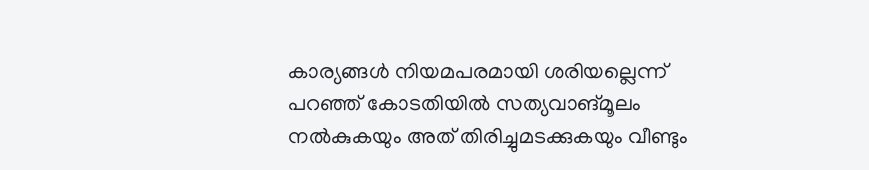കാര്യങ്ങള്‍ നിയമപരമായി ശരിയല്ലെന്ന് പറഞ്ഞ് കോടതിയില്‍ സത്യവാങ്മൂലം നല്‍കുകയും അത് തിരിച്ചുമടക്കുകയും വീണ്ടും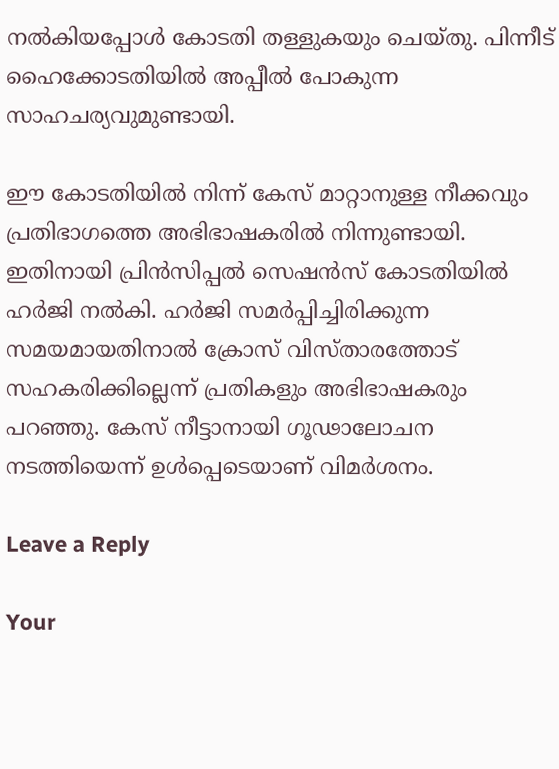നല്‍കിയപ്പോള്‍ കോടതി തള്ളുകയും ചെയ്തു. പിന്നീട് ഹൈക്കോടതിയില്‍ അപ്പീല്‍ പോകുന്ന സാഹചര്യവുമുണ്ടായി.

ഈ കോടതിയില്‍ നിന്ന് കേസ് മാറ്റാനുള്ള നീക്കവും പ്രതിഭാഗത്തെ അഭിഭാഷകരില്‍ നിന്നുണ്ടായി. ഇതിനായി പ്രിന്‍സിപ്പല്‍ സെഷന്‍സ് കോടതിയില്‍ ഹര്‍ജി നല്‍കി. ഹര്‍ജി സമര്‍പ്പിച്ചിരിക്കുന്ന സമയമായതിനാല്‍ ക്രോസ് വിസ്താരത്തോട് സഹകരിക്കില്ലെന്ന് പ്രതികളും അഭിഭാഷകരും പറഞ്ഞു. കേസ് നീട്ടാനായി ഗൂഢാലോചന നടത്തിയെന്ന് ഉള്‍പ്പെടെയാണ് വിമര്‍ശനം.

Leave a Reply

Your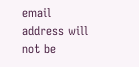email address will not be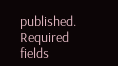published. Required fields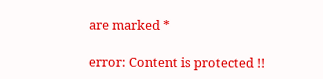are marked *

error: Content is protected !!